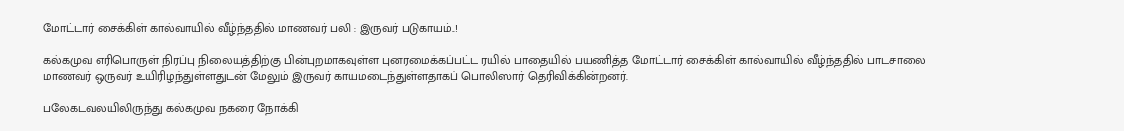மோட்டார் சைக்கிள் கால்வாயில் வீழ்ந்ததில் மாணவர் பலி : இருவர் படுகாயம்..!

கல்கமுவ எரிபொருள் நிரப்பு நிலையத்திற்கு பின்புறமாகவுள்ள புனரமைக்கப்பட்ட ரயில் பாதையில் பயணித்த மோட்டார் சைக்கிள் கால்வாயில் வீழ்ந்ததில் பாடசாலை மாணவர் ஒருவர் உயிரிழந்துள்ளதுடன் மேலும் இருவர் காயமடைந்துள்ளதாகப் பொலிஸார் தெரிவிக்கின்றனர்.

பலேகடவலயிலிருந்து கல்கமுவ நகரை நோக்கி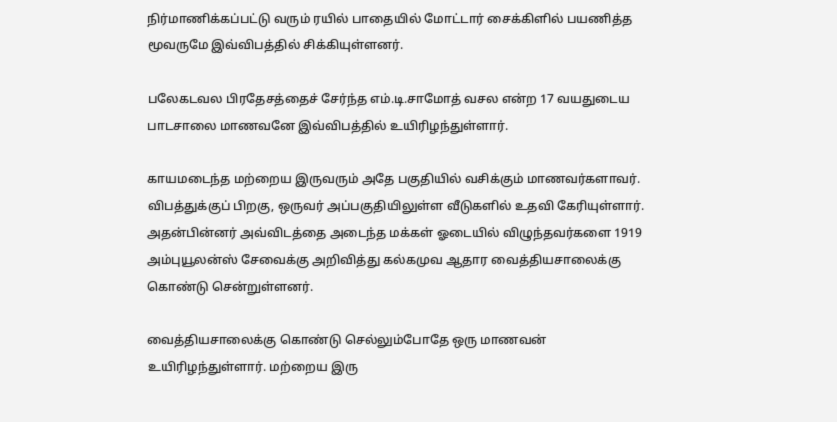நிர்மாணிக்கப்பட்டு வரும் ரயில் பாதையில் மோட்டார் சைக்கிளில் பயணித்த மூவருமே இவ்விபத்தில் சிக்கியுள்ளனர்.

பலேகடவல பிரதேசத்தைச் சேர்ந்த எம்.டி.சாமோத் வசல என்ற 17 வயதுடைய பாடசாலை மாணவனே இவ்விபத்தில் உயிரிழந்துள்ளார்.

காயமடைந்த மற்றைய இருவரும் அதே பகுதியில் வசிக்கும் மாணவர்களாவர். விபத்துக்குப் பிறகு, ஒருவர் அப்பகுதியிலுள்ள வீடுகளில் உதவி கேரியுள்ளார். அதன்பின்னர் அவ்விடத்தை அடைந்த மக்கள் ஓடையில் விழுந்தவர்களை 1919 அம்புயூலன்ஸ் சேவைக்கு அறிவித்து கல்கமுவ ஆதார வைத்தியசாலைக்கு கொண்டு சென்றுள்ளனர்.

வைத்தியசாலைக்கு கொண்டு செல்லும்போதே ஒரு மாணவன் உயிரிழந்துள்ளார். மற்றைய இரு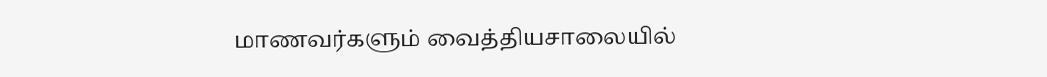மாணவர்களும் வைத்தியசாலையில்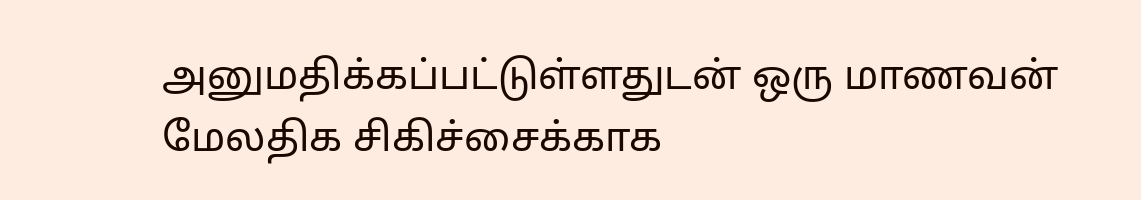அனுமதிக்கப்பட்டுள்ளதுடன் ஒரு மாணவன் மேலதிக சிகிச்சைக்காக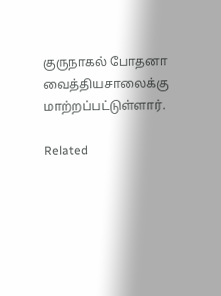குருநாகல் போதனா வைத்தியசாலைக்கு மாற்றப்பட்டுள்ளார்.

Related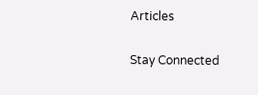Articles

Stay Connected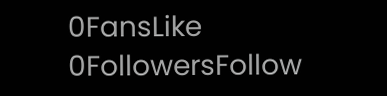0FansLike
0FollowersFollow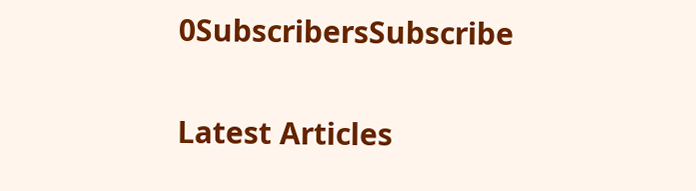0SubscribersSubscribe

Latest Articles